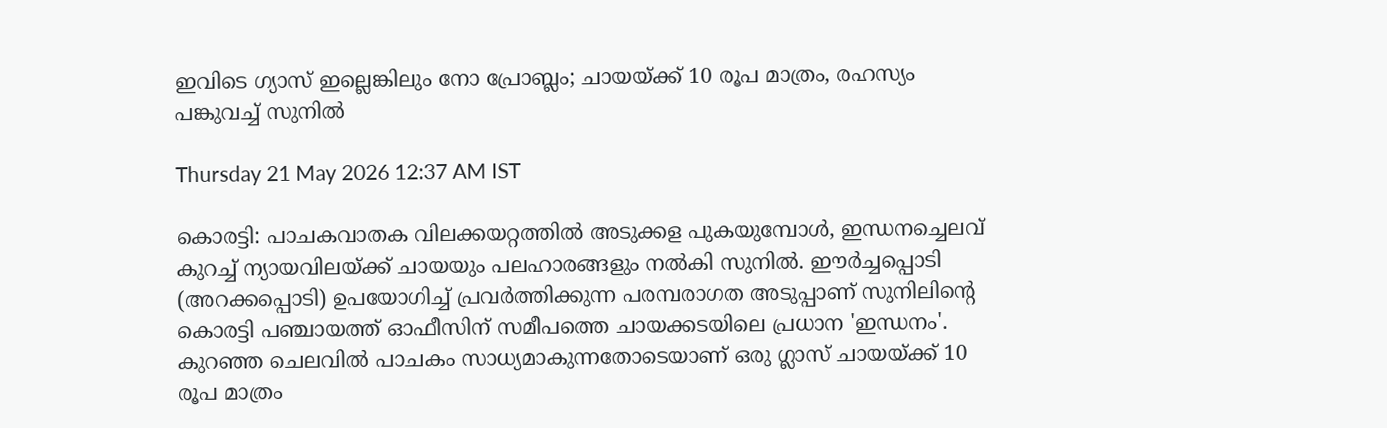ഇവിടെ ഗ്യാസ് ഇല്ലെങ്കിലും നോ പ്രോബ്ലം; ചായയ്ക്ക് 10 രൂപ മാത്രം, രഹസ്യം പങ്കുവച്ച് സുനിൽ

Thursday 21 May 2026 12:37 AM IST

കൊരട്ടി: പാചകവാതക വിലക്കയറ്റത്തിൽ അടുക്കള പുകയുമ്പോൾ, ഇന്ധനച്ചെലവ് കുറച്ച് ന്യായവിലയ്ക്ക് ചായയും പലഹാരങ്ങളും നൽകി സുനിൽ. ഈർച്ചപ്പൊടി (അറക്കപ്പൊടി) ഉപയോഗിച്ച് പ്രവർത്തിക്കുന്ന പരമ്പരാഗത അടുപ്പാണ് സുനിലിന്റെ കൊരട്ടി പഞ്ചായത്ത് ഓഫീസിന് സമീപത്തെ ചായക്കടയിലെ പ്രധാന 'ഇന്ധനം'. കുറഞ്ഞ ചെലവിൽ പാചകം സാധ്യമാകുന്നതോടെയാണ് ഒരു ഗ്ലാസ് ചായയ്ക്ക് 10 രൂപ മാത്രം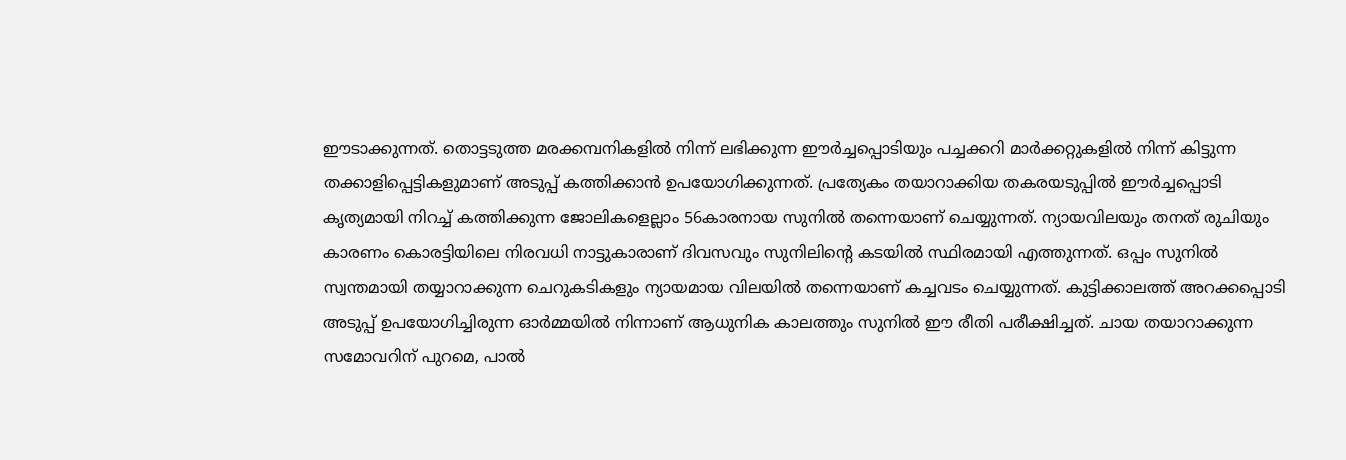ഈടാക്കുന്നത്. തൊട്ടടുത്ത മരക്കമ്പനികളിൽ നിന്ന് ലഭിക്കുന്ന ഈർച്ചപ്പൊടിയും പച്ചക്കറി മാർക്കറ്റുകളിൽ നിന്ന് കിട്ടുന്ന തക്കാളിപ്പെട്ടികളുമാണ് അടുപ്പ് കത്തിക്കാൻ ഉപയോഗിക്കുന്നത്. പ്രത്യേകം തയാറാക്കിയ തകരയടുപ്പിൽ ഈർച്ചപ്പൊടി കൃത്യമായി നിറച്ച് കത്തിക്കുന്ന ജോലികളെല്ലാം 56കാരനായ സുനിൽ തന്നെയാണ് ചെയ്യുന്നത്. ന്യായവിലയും തനത് രുചിയും കാരണം കൊരട്ടിയിലെ നിരവധി നാട്ടുകാരാണ് ദിവസവും സുനിലിന്റെ കടയിൽ സ്ഥിരമായി എത്തുന്നത്. ഒപ്പം സുനിൽ സ്വന്തമായി തയ്യാറാക്കുന്ന ചെറുകടികളും ന്യായമായ വിലയിൽ തന്നെയാണ് കച്ചവടം ചെയ്യുന്നത്. കുട്ടിക്കാലത്ത് അറക്കപ്പൊടി അടുപ്പ് ഉപയോഗിച്ചിരുന്ന ഓർമ്മയിൽ നിന്നാണ് ആധുനിക കാലത്തും സുനിൽ ഈ രീതി പരീക്ഷിച്ചത്. ചായ തയാറാക്കുന്ന സമോവറിന് പുറമെ, പാൽ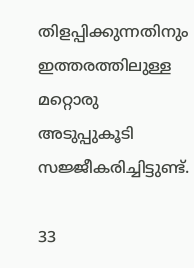തിളപ്പിക്കുന്നതിനും ഇത്തരത്തിലുള്ള മറ്റൊരു അടുപ്പുകൂടി സജ്ജീകരിച്ചിട്ടുണ്ട്.

33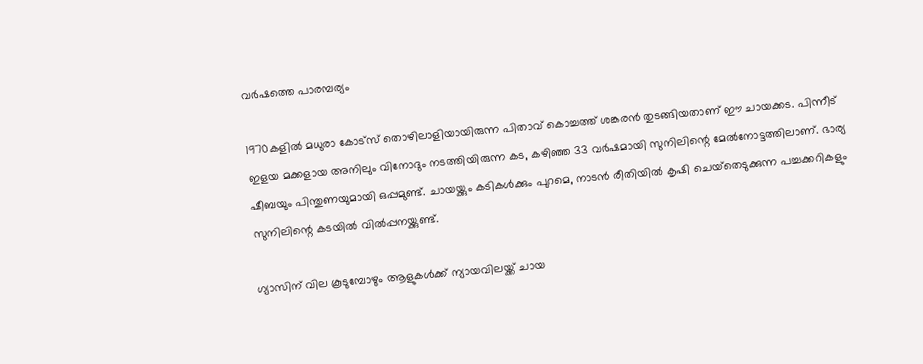വർഷത്തെ പാരമ്പര്യം

1970കളിൽ മധുരാ കോട്‌സ് തൊഴിലാളിയായിരുന്ന പിതാവ് കൊച്ചത്ത് ശങ്കരൻ തുടങ്ങിയതാണ് ഈ ചായക്കട. പിന്നീട് ഇളയ മക്കളായ അനിലും വിനോദും നടത്തിയിരുന്ന കട, കഴിഞ്ഞ 33 വർഷമായി സുനിലിന്റെ മേൽനോട്ടത്തിലാണ്. ഭാര്യ ഷീബയും പിന്തുണയുമായി ഒപ്പമുണ്ട്. ചായയ്ക്കും കടികൾക്കും പുറമെ, നാടൻ രീതിയിൽ കൃഷി ചെയ്‌തെടുക്കുന്ന പച്ചക്കറികളും സുനിലിന്റെ കടയിൽ വിൽപ്പനയ്ക്കുണ്ട്.

ഗ്യാസിന് വില കൂടുമ്പോഴും ആളുകൾക്ക് ന്യായവിലയ്ക്ക് ചായ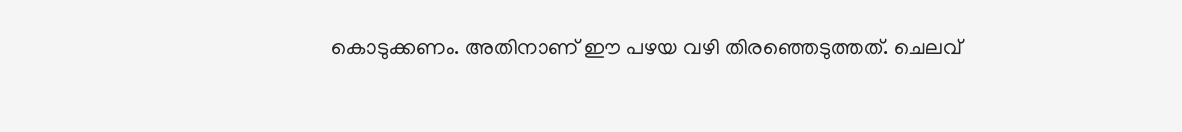കൊടുക്കണം. അതിനാണ് ഈ പഴയ വഴി തിരഞ്ഞെടുത്തത്. ചെലവ്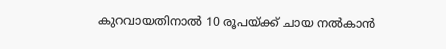കുറവായതിനാൽ 10 രൂപയ്ക്ക് ചായ നൽകാൻ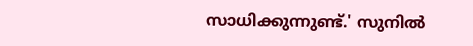സാധിക്കുന്നുണ്ട്.' സുനിൽ